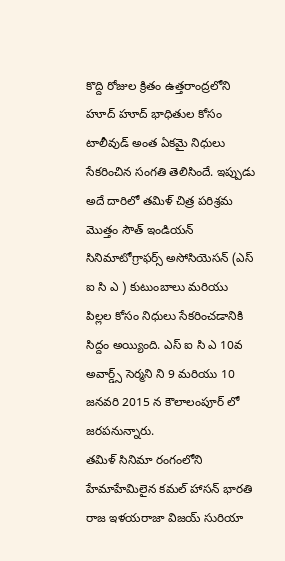కొద్ది రోజుల క్రితం ఉత్తరాంద్రలోని హూద్ హూద్ భాధితుల కోసం టాలీవుడ్ అంత ఏకమై నిధులు సేకరించిన సంగతి తెలిసిందే. ఇప్పుడు అదే దారిలో తమిళ్ చిత్ర పరిశ్రమ మొత్తం సౌత్ ఇండియన్ సినిమాటోగ్రాఫర్స్ అసోసియెసన్ (ఎస్ ఐ సి ఎ ) కుటుంబాలు మరియు పిల్లల కోసం నిధులు సేకరించడానికి సిద్దం అయ్యింది. ఎస్ ఐ సి ఎ 10వ అవార్డ్స్ సెర్మని ని 9 మరియు 10 జనవరి 2015 న కౌలాలంపూర్ లో జరపనున్నారు.
తమిళ్ సినిమా రంగంలోని హేమాహేమిలైన కమల్ హాసన్ భారతి రాజ ఇళయరాజా విజయ్ సురియా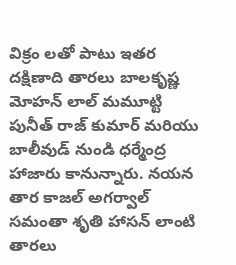విక్రం లతో పాటు ఇతర దక్షిణాది తారలు బాలకృష్ణ మోహన్ లాల్ మమూట్టి పునీత్ రాజ్ కుమార్ మరియు బాలీవుడ్ నుండి ధర్మేంద్ర హాజారు కానున్నారు. నయన తార కాజల్ అగర్వాల్ సమంతా శృతి హాసన్ లాంటి తారలు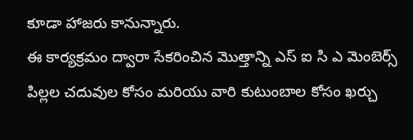కూడా హాజరు కానున్నారు.
ఈ కార్యక్రమం ద్వారా సేకరించిన మొత్తాన్ని ఎస్ ఐ సి ఎ మెంబెర్స్ పిల్లల చదువుల కోసం మరియు వారి కుటుంబాల కోసం ఖర్చు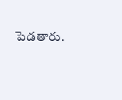పెడతారు.